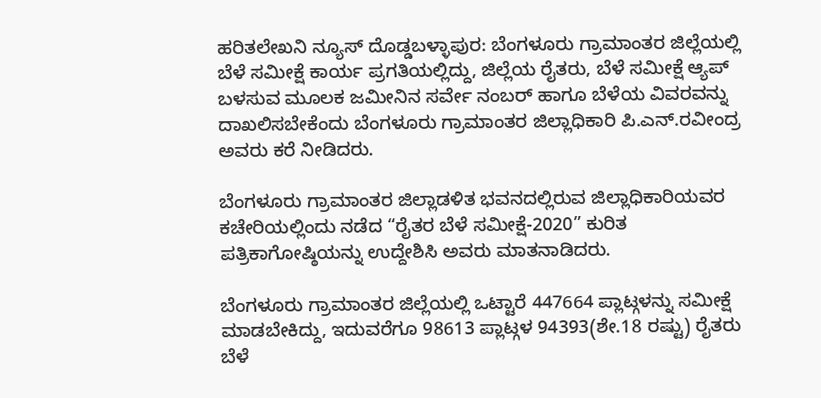ಹರಿತಲೇಖನಿ ನ್ಯೂಸ್ ದೊಡ್ಡಬಳ್ಳಾಪುರ: ಬೆಂಗಳೂರು ಗ್ರಾಮಾಂತರ ಜಿಲ್ಲೆಯಲ್ಲಿ ಬೆಳೆ ಸಮೀಕ್ಷೆ ಕಾರ್ಯ ಪ್ರಗತಿಯಲ್ಲಿದ್ದು, ಜಿಲ್ಲೆಯ ರೈತರು, ಬೆಳೆ ಸಮೀಕ್ಷೆ ಆ್ಯಪ್ ಬಳಸುವ ಮೂಲಕ ಜಮೀನಿನ ಸರ್ವೇ ನಂಬರ್ ಹಾಗೂ ಬೆಳೆಯ ವಿವರವನ್ನು ದಾಖಲಿಸಬೇಕೆಂದು ಬೆಂಗಳೂರು ಗ್ರಾಮಾಂತರ ಜಿಲ್ಲಾಧಿಕಾರಿ ಪಿ.ಎನ್.ರವೀಂದ್ರ ಅವರು ಕರೆ ನೀಡಿದರು.

ಬೆಂಗಳೂರು ಗ್ರಾಮಾಂತರ ಜಿಲ್ಲಾಡಳಿತ ಭವನದಲ್ಲಿರುವ ಜಿಲ್ಲಾಧಿಕಾರಿಯವರ ಕಚೇರಿಯಲ್ಲಿಂದು ನಡೆದ “ರೈತರ ಬೆಳೆ ಸಮೀಕ್ಷೆ-2020” ಕುರಿತ ಪತ್ರಿಕಾಗೋಷ್ಠಿಯನ್ನು ಉದ್ದೇಶಿಸಿ ಅವರು ಮಾತನಾಡಿದರು.

ಬೆಂಗಳೂರು ಗ್ರಾಮಾಂತರ ಜಿಲ್ಲೆಯಲ್ಲಿ ಒಟ್ಟಾರೆ 447664 ಪ್ಲಾಟ್ಗಳನ್ನು ಸಮೀಕ್ಷೆ ಮಾಡಬೇಕಿದ್ದು, ಇದುವರೆಗೂ 98613 ಪ್ಲಾಟ್ಗಳ 94393(ಶೇ.18 ರಷ್ಟು) ರೈತರು ಬೆಳೆ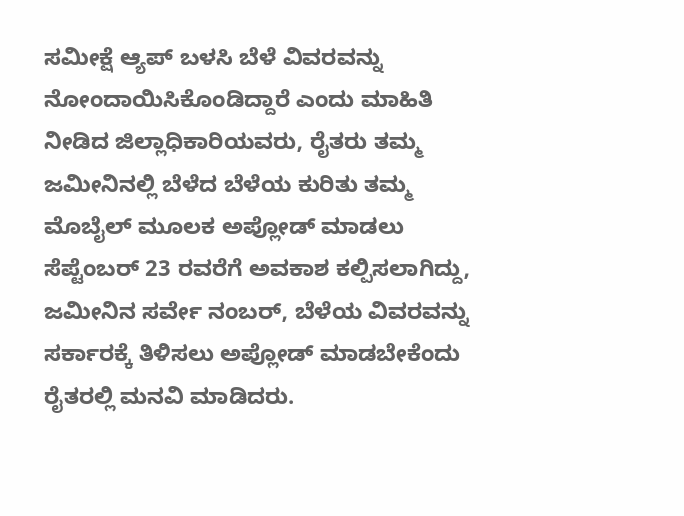ಸಮೀಕ್ಷೆ ಆ್ಯಪ್ ಬಳಸಿ ಬೆಳೆ ವಿವರವನ್ನು ನೋಂದಾಯಿಸಿಕೊಂಡಿದ್ದಾರೆ ಎಂದು ಮಾಹಿತಿ ನೀಡಿದ ಜಿಲ್ಲಾಧಿಕಾರಿಯವರು, ರೈತರು ತಮ್ಮ ಜಮೀನಿನಲ್ಲಿ ಬೆಳೆದ ಬೆಳೆಯ ಕುರಿತು ತಮ್ಮ ಮೊಬೈಲ್ ಮೂಲಕ ಅಪ್ಲೋಡ್ ಮಾಡಲು ಸೆಪ್ಟೆಂಬರ್ 23 ರವರೆಗೆ ಅವಕಾಶ ಕಲ್ಪಿಸಲಾಗಿದ್ದು, ಜಮೀನಿನ ಸರ್ವೇ ನಂಬರ್, ಬೆಳೆಯ ವಿವರವನ್ನು ಸರ್ಕಾರಕ್ಕೆ ತಿಳಿಸಲು ಅಪ್ಲೋಡ್ ಮಾಡಬೇಕೆಂದು ರೈತರಲ್ಲಿ ಮನವಿ ಮಾಡಿದರು.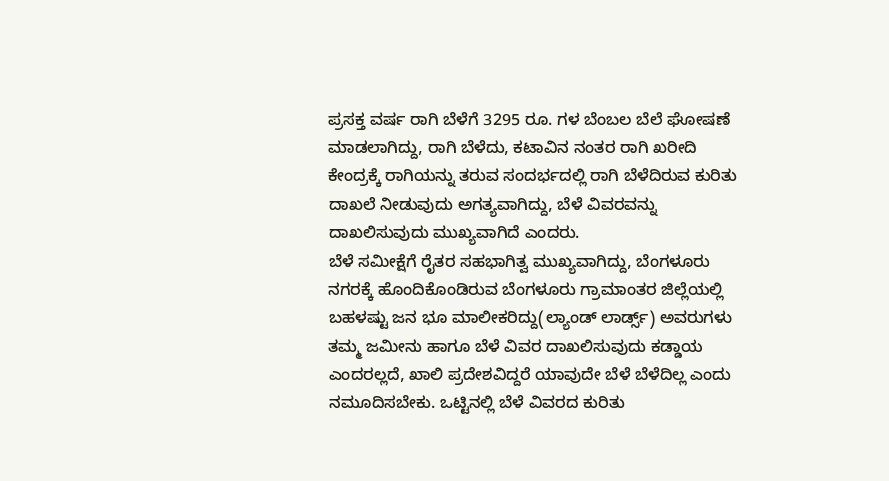ಪ್ರಸಕ್ತ ವರ್ಷ ರಾಗಿ ಬೆಳೆಗೆ 3295 ರೂ. ಗಳ ಬೆಂಬಲ ಬೆಲೆ ಘೋಷಣೆ ಮಾಡಲಾಗಿದ್ದು, ರಾಗಿ ಬೆಳೆದು, ಕಟಾವಿನ ನಂತರ ರಾಗಿ ಖರೀದಿ ಕೇಂದ್ರಕ್ಕೆ ರಾಗಿಯನ್ನು ತರುವ ಸಂದರ್ಭದಲ್ಲಿ ರಾಗಿ ಬೆಳೆದಿರುವ ಕುರಿತು ದಾಖಲೆ ನೀಡುವುದು ಅಗತ್ಯವಾಗಿದ್ದು, ಬೆಳೆ ವಿವರವನ್ನು ದಾಖಲಿಸುವುದು ಮುಖ್ಯವಾಗಿದೆ ಎಂದರು.
ಬೆಳೆ ಸಮೀಕ್ಷೆಗೆ ರೈತರ ಸಹಭಾಗಿತ್ವ ಮುಖ್ಯವಾಗಿದ್ದು, ಬೆಂಗಳೂರು ನಗರಕ್ಕೆ ಹೊಂದಿಕೊಂಡಿರುವ ಬೆಂಗಳೂರು ಗ್ರಾಮಾಂತರ ಜಿಲ್ಲೆಯಲ್ಲಿ ಬಹಳಷ್ಟು ಜನ ಭೂ ಮಾಲೀಕರಿದ್ದು(ಲ್ಯಾಂಡ್ ಲಾರ್ಡ್ಸ್) ಅವರುಗಳು ತಮ್ಮ ಜಮೀನು ಹಾಗೂ ಬೆಳೆ ವಿವರ ದಾಖಲಿಸುವುದು ಕಡ್ಡಾಯ ಎಂದರಲ್ಲದೆ, ಖಾಲಿ ಪ್ರದೇಶವಿದ್ದರೆ ಯಾವುದೇ ಬೆಳೆ ಬೆಳೆದಿಲ್ಲ ಎಂದು ನಮೂದಿಸಬೇಕು. ಒಟ್ಟಿನಲ್ಲಿ ಬೆಳೆ ವಿವರದ ಕುರಿತು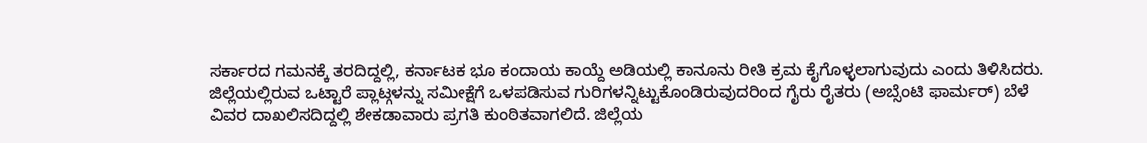ಸರ್ಕಾರದ ಗಮನಕ್ಕೆ ತರದಿದ್ದಲ್ಲಿ, ಕರ್ನಾಟಕ ಭೂ ಕಂದಾಯ ಕಾಯ್ದೆ ಅಡಿಯಲ್ಲಿ ಕಾನೂನು ರೀತಿ ಕ್ರಮ ಕೈಗೊಳ್ಳಲಾಗುವುದು ಎಂದು ತಿಳಿಸಿದರು.
ಜಿಲ್ಲೆಯಲ್ಲಿರುವ ಒಟ್ಟಾರೆ ಪ್ಲಾಟ್ಗಳನ್ನು ಸಮೀಕ್ಷೆಗೆ ಒಳಪಡಿಸುವ ಗುರಿಗಳನ್ನಿಟ್ಟುಕೊಂಡಿರುವುದರಿಂದ ಗೈರು ರೈತರು (ಅಬ್ಸೆಂಟಿ ಫಾರ್ಮರ್) ಬೆಳೆ ವಿವರ ದಾಖಲಿಸದಿದ್ದಲ್ಲಿ ಶೇಕಡಾವಾರು ಪ್ರಗತಿ ಕುಂಠಿತವಾಗಲಿದೆ. ಜಿಲ್ಲೆಯ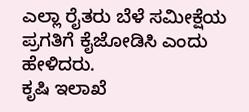ಎಲ್ಲಾ ರೈತರು ಬೆಳೆ ಸಮೀಕ್ಷೆಯ ಪ್ರಗತಿಗೆ ಕೈಜೋಡಿಸಿ ಎಂದು ಹೇಳಿದರು.
ಕೃಷಿ ಇಲಾಖೆ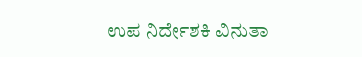ಉಪ ನಿರ್ದೇಶಕಿ ವಿನುತಾ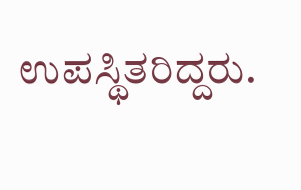ಉಪಸ್ಥಿತರಿದ್ದರು.